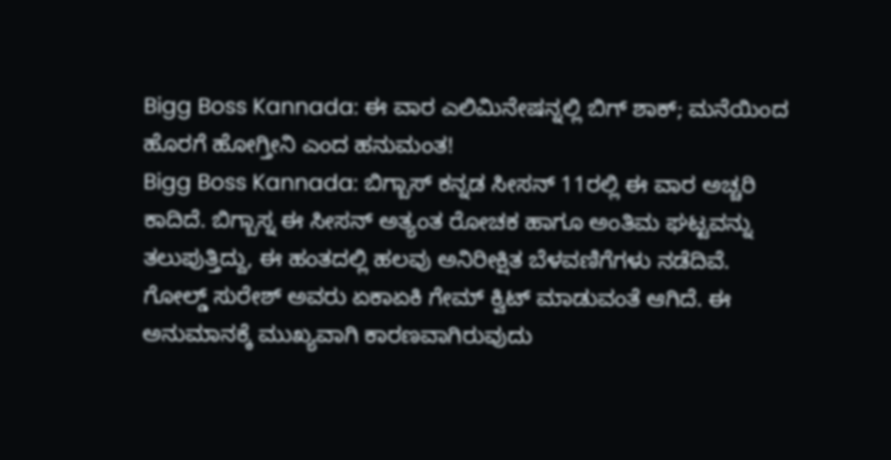Bigg Boss Kannada: ಈ ವಾರ ಎಲಿಮಿನೇಷನ್ನಲ್ಲಿ ಬಿಗ್ ಶಾಕ್; ಮನೆಯಿಂದ ಹೊರಗೆ ಹೋಗ್ತೀನಿ ಎಂದ ಹನುಮಂತ!
Bigg Boss Kannada: ಬಿಗ್ಬಾಸ್ ಕನ್ನಡ ಸೀಸನ್ 11ರಲ್ಲಿ ಈ ವಾರ ಅಚ್ಚರಿ ಕಾದಿದೆ. ಬಿಗ್ಬಾಸ್ನ ಈ ಸೀಸನ್ ಅತ್ಯಂತ ರೋಚಕ ಹಾಗೂ ಅಂತಿಮ ಘಟ್ಟವನ್ನು ತಲುಪುತ್ತಿದ್ದು, ಈ ಹಂತದಲ್ಲಿ ಹಲವು ಅನಿರೀಕ್ಷಿತ ಬೆಳವಣಿಗೆಗಳು ನಡೆದಿವೆ. ಗೋಲ್ಡ್ ಸುರೇಶ್ ಅವರು ಏಕಾಏಕಿ ಗೇಮ್ ಕ್ವಿಟ್ ಮಾಡುವಂತೆ ಆಗಿದೆ. ಈ ಅನುಮಾನಕ್ಕೆ ಮುಖ್ಯವಾಗಿ ಕಾರಣವಾಗಿರುವುದು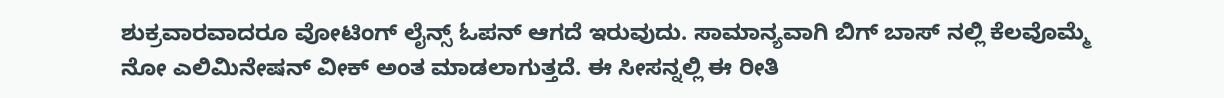ಶುಕ್ರವಾರವಾದರೂ ವೋಟಿಂಗ್ ಲೈನ್ಸ್ ಓಪನ್ ಆಗದೆ ಇರುವುದು. ಸಾಮಾನ್ಯವಾಗಿ ಬಿಗ್ ಬಾಸ್ ನಲ್ಲಿ ಕೆಲವೊಮ್ಮೆ ನೋ ಎಲಿಮಿನೇಷನ್ ವೀಕ್ ಅಂತ ಮಾಡಲಾಗುತ್ತದೆ. ಈ ಸೀಸನ್ನಲ್ಲಿ ಈ ರೀತಿ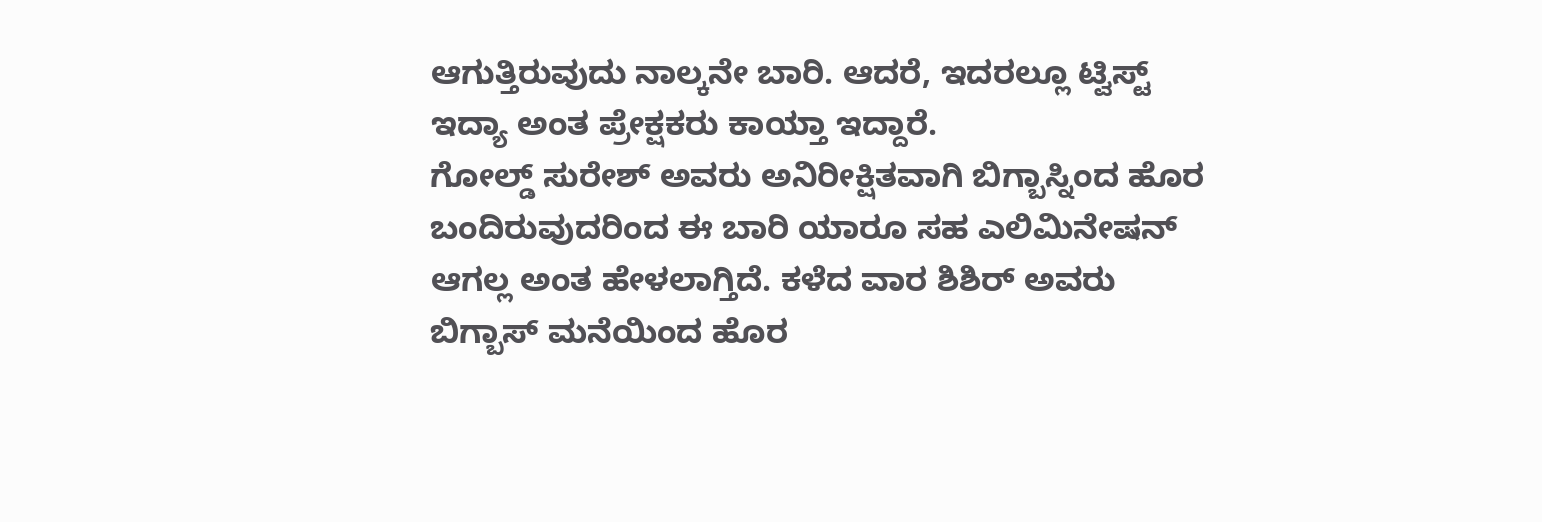ಆಗುತ್ತಿರುವುದು ನಾಲ್ಕನೇ ಬಾರಿ. ಆದರೆ, ಇದರಲ್ಲೂ ಟ್ವಿಸ್ಟ್ ಇದ್ಯಾ ಅಂತ ಪ್ರೇಕ್ಷಕರು ಕಾಯ್ತಾ ಇದ್ದಾರೆ.
ಗೋಲ್ಡ್ ಸುರೇಶ್ ಅವರು ಅನಿರೀಕ್ಷಿತವಾಗಿ ಬಿಗ್ಬಾಸ್ನಿಂದ ಹೊರ ಬಂದಿರುವುದರಿಂದ ಈ ಬಾರಿ ಯಾರೂ ಸಹ ಎಲಿಮಿನೇಷನ್ ಆಗಲ್ಲ ಅಂತ ಹೇಳಲಾಗ್ತಿದೆ. ಕಳೆದ ವಾರ ಶಿಶಿರ್ ಅವರು ಬಿಗ್ಬಾಸ್ ಮನೆಯಿಂದ ಹೊರ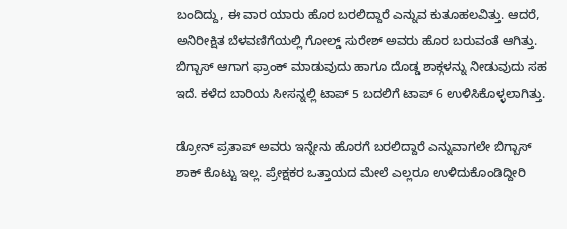ಬಂದಿದ್ದು, ಈ ವಾರ ಯಾರು ಹೊರ ಬರಲಿದ್ದಾರೆ ಎನ್ನುವ ಕುತೂಹಲವಿತ್ತು. ಆದರೆ, ಅನಿರೀಕ್ಷಿತ ಬೆಳವಣಿಗೆಯಲ್ಲಿ ಗೋಲ್ಡ್ ಸುರೇಶ್ ಅವರು ಹೊರ ಬರುವಂತೆ ಆಗಿತ್ತು. ಬಿಗ್ಬಾಸ್ ಆಗಾಗ ಫ್ರಾಂಕ್ ಮಾಡುವುದು ಹಾಗೂ ದೊಡ್ಡ ಶಾಕ್ಗಳನ್ನು ನೀಡುವುದು ಸಹ ಇದೆ. ಕಳೆದ ಬಾರಿಯ ಸೀಸನ್ನಲ್ಲಿ ಟಾಪ್ 5 ಬದಲಿಗೆ ಟಾಪ್ 6 ಉಳಿಸಿಕೊಳ್ಳಲಾಗಿತ್ತು.

ಡ್ರೋನ್ ಪ್ರತಾಪ್ ಅವರು ಇನ್ನೇನು ಹೊರಗೆ ಬರಲಿದ್ದಾರೆ ಎನ್ನುವಾಗಲೇ ಬಿಗ್ಬಾಸ್ ಶಾಕ್ ಕೊಟ್ಟು ಇಲ್ಲ. ಪ್ರೇಕ್ಷಕರ ಒತ್ತಾಯದ ಮೇಲೆ ಎಲ್ಲರೂ ಉಳಿದುಕೊಂಡಿದ್ದೀರಿ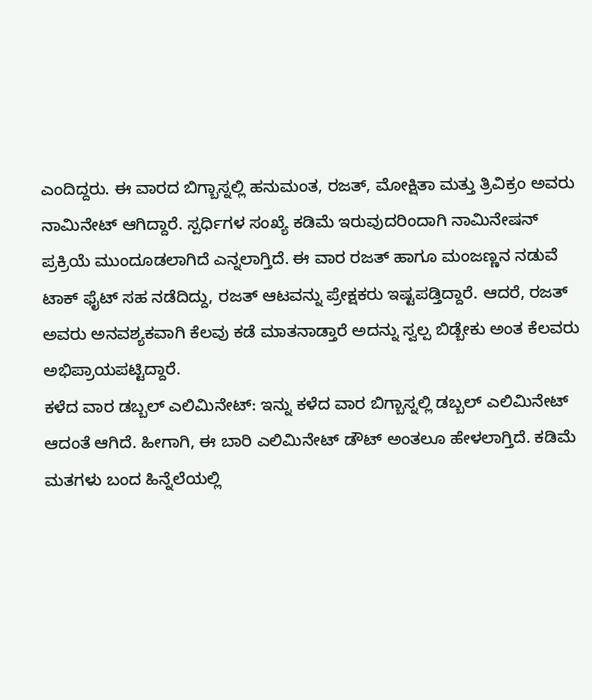ಎಂದಿದ್ದರು. ಈ ವಾರದ ಬಿಗ್ಬಾಸ್ನಲ್ಲಿ ಹನುಮಂತ, ರಜತ್, ಮೋಕ್ಷಿತಾ ಮತ್ತು ತ್ರಿವಿಕ್ರಂ ಅವರು ನಾಮಿನೇಟ್ ಆಗಿದ್ದಾರೆ. ಸ್ಪರ್ಧಿಗಳ ಸಂಖ್ಯೆ ಕಡಿಮೆ ಇರುವುದರಿಂದಾಗಿ ನಾಮಿನೇಷನ್ ಪ್ರಕ್ರಿಯೆ ಮುಂದೂಡಲಾಗಿದೆ ಎನ್ನಲಾಗ್ತಿದೆ. ಈ ವಾರ ರಜತ್ ಹಾಗೂ ಮಂಜಣ್ಣನ ನಡುವೆ ಟಾಕ್ ಫೈಟ್ ಸಹ ನಡೆದಿದ್ದು, ರಜತ್ ಆಟವನ್ನು ಪ್ರೇಕ್ಷಕರು ಇಷ್ಟಪಡ್ತಿದ್ದಾರೆ. ಆದರೆ, ರಜತ್ ಅವರು ಅನವಶ್ಯಕವಾಗಿ ಕೆಲವು ಕಡೆ ಮಾತನಾಡ್ತಾರೆ ಅದನ್ನು ಸ್ವಲ್ಪ ಬಿಡ್ಬೇಕು ಅಂತ ಕೆಲವರು ಅಭಿಪ್ರಾಯಪಟ್ಟಿದ್ದಾರೆ.
ಕಳೆದ ವಾರ ಡಬ್ಬಲ್ ಎಲಿಮಿನೇಟ್: ಇನ್ನು ಕಳೆದ ವಾರ ಬಿಗ್ಬಾಸ್ನಲ್ಲಿ ಡಬ್ಬಲ್ ಎಲಿಮಿನೇಟ್ ಆದಂತೆ ಆಗಿದೆ. ಹೀಗಾಗಿ, ಈ ಬಾರಿ ಎಲಿಮಿನೇಟ್ ಡೌಟ್ ಅಂತಲೂ ಹೇಳಲಾಗ್ತಿದೆ. ಕಡಿಮೆ ಮತಗಳು ಬಂದ ಹಿನ್ನೆಲೆಯಲ್ಲಿ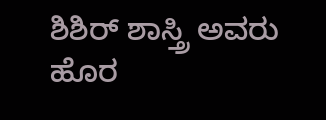ಶಿಶಿರ್ ಶಾಸ್ತ್ರಿ ಅವರು ಹೊರ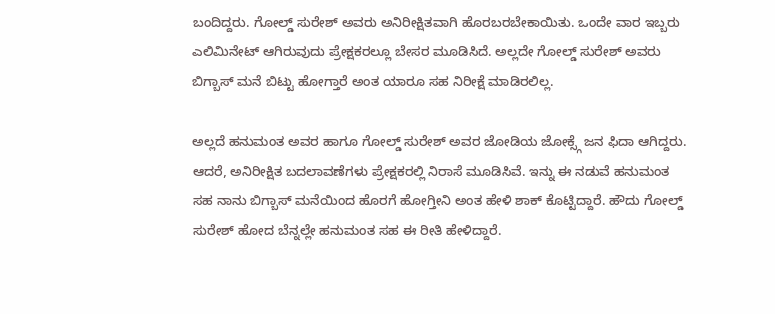ಬಂದಿದ್ದರು. ಗೋಲ್ಡ್ ಸುರೇಶ್ ಅವರು ಅನಿರೀಕ್ಷಿತವಾಗಿ ಹೊರಬರಬೇಕಾಯಿತು. ಒಂದೇ ವಾರ ಇಬ್ಬರು ಎಲಿಮಿನೇಟ್ ಆಗಿರುವುದು ಪ್ರೇಕ್ಷಕರಲ್ಲೂ ಬೇಸರ ಮೂಡಿಸಿದೆ. ಅಲ್ಲದೇ ಗೋಲ್ಡ್ ಸುರೇಶ್ ಅವರು ಬಿಗ್ಬಾಸ್ ಮನೆ ಬಿಟ್ಟು ಹೋಗ್ತಾರೆ ಅಂತ ಯಾರೂ ಸಹ ನಿರೀಕ್ಷೆ ಮಾಡಿರಲಿಲ್ಲ.

ಅಲ್ಲದೆ ಹನುಮಂತ ಅವರ ಹಾಗೂ ಗೋಲ್ಡ್ ಸುರೇಶ್ ಅವರ ಜೋಡಿಯ ಜೋಕ್ಸ್ಗೆ ಜನ ಫಿದಾ ಆಗಿದ್ದರು. ಆದರೆ, ಅನಿರೀಕ್ಷಿತ ಬದಲಾವಣೆಗಳು ಪ್ರೇಕ್ಷಕರಲ್ಲಿ ನಿರಾಸೆ ಮೂಡಿಸಿವೆ. ಇನ್ನು ಈ ನಡುವೆ ಹನುಮಂತ ಸಹ ನಾನು ಬಿಗ್ಬಾಸ್ ಮನೆಯಿಂದ ಹೊರಗೆ ಹೋಗ್ತೀನಿ ಅಂತ ಹೇಳಿ ಶಾಕ್ ಕೊಟ್ಟಿದ್ದಾರೆ. ಹೌದು ಗೋಲ್ಡ್ ಸುರೇಶ್ ಹೋದ ಬೆನ್ನಲ್ಲೇ ಹನುಮಂತ ಸಹ ಈ ರೀತಿ ಹೇಳಿದ್ದಾರೆ.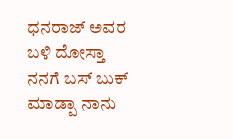ಧನರಾಜ್ ಅವರ ಬಳಿ ದೋಸ್ತಾ ನನಗೆ ಬಸ್ ಬುಕ್ ಮಾಡ್ಪಾ ನಾನು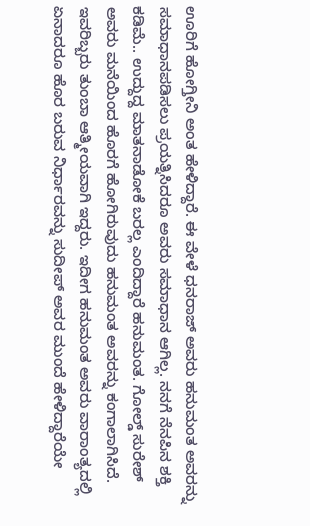ಊರಿಗೆ ಹೋಗ್ತೀನಿ ಅಂತ ಹೇಳಿದ್ದಾರೆ. ಈ ವೇಳೆ ಧನರಾಜ್ ಅವರು ಹನುಮಂತ ಅವರನ್ನು ಸಮಾಧಾನಪಡಿಸಲು ಪ್ರಯತ್ನಿಸಿದರೂ ಅವರು ಸಮಾಧಾನ ಆಗಿಲ್ಲ. ನನಗೆ ನೆನಪಿನ ಶಕ್ತಿ ಕಡಿಮೆ.. ಉದ್ದುದ್ದ ಮಾತನಾಡೋಕೆ ಬರಲ್ಲ ಎಂದಿದ್ದಾರೆ ಹನುಮಂತ. ಗೋಲ್ಡ್ ಸುರೇಶ್ ಅವರು ಮನೆಯಿಂದ ಹೊರಗೆ ಹೋಗಿರುವುದು ಹನುಮಂತ ಅವರನ್ನು ಕಂಗಾಲಾಗಿಸಿದೆ. ಇವರಿಬ್ಬರು ತುಂಬಾ ಆತ್ಮೀಯವಾಗಿ ಇದ್ದರು. ಇದೀಗ ಹನುಮಂತ ಅವರು ವಾರಾಂತ್ಯದಲ್ಲಿ ಏನಾದರೂ ಹೊರ ಬರುವ ನಿರ್ಧಾರವನ್ನು ಸುದೀಪ್ ಅವರ ಮುಂದೆ ಹೇಳಿದ್ದಾರೆಯೇ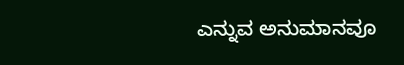ಎನ್ನುವ ಅನುಮಾನವೂ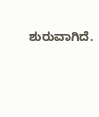ಶುರುವಾಗಿದೆ.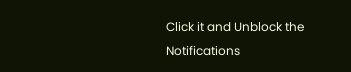Click it and Unblock the Notifications